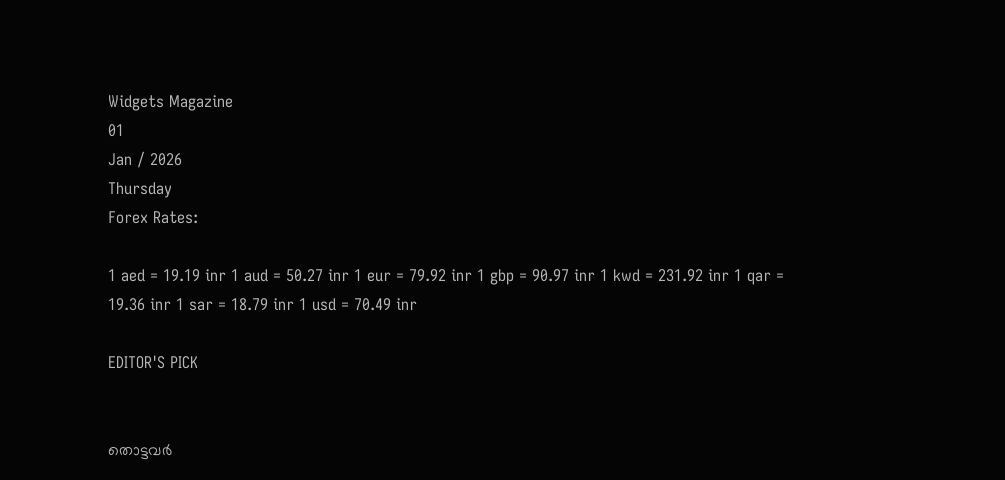Widgets Magazine
01
Jan / 2026
Thursday
Forex Rates:

1 aed = 19.19 inr 1 aud = 50.27 inr 1 eur = 79.92 inr 1 gbp = 90.97 inr 1 kwd = 231.92 inr 1 qar = 19.36 inr 1 sar = 18.79 inr 1 usd = 70.49 inr

EDITOR'S PICK


തൊട്ടവര്‍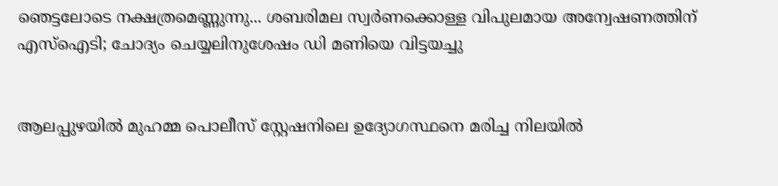ഞെട്ടലോടെ നക്ഷത്രമെണ്ണുന്നു... ശബരിമല സ്വര്‍ണക്കൊള്ള വിപുലമായ അന്വേഷണത്തിന് എസ്ഐടി; ചോദ്യം ചെയ്യലിനുശേഷം ഡി മണിയെ വിട്ടയച്ചു


ആലപ്പുഴയിൽ മുഹമ്മ പൊലീസ് സ്റ്റേഷനിലെ ഉദ്യോഗസ്ഥനെ മരിച്ച നിലയിൽ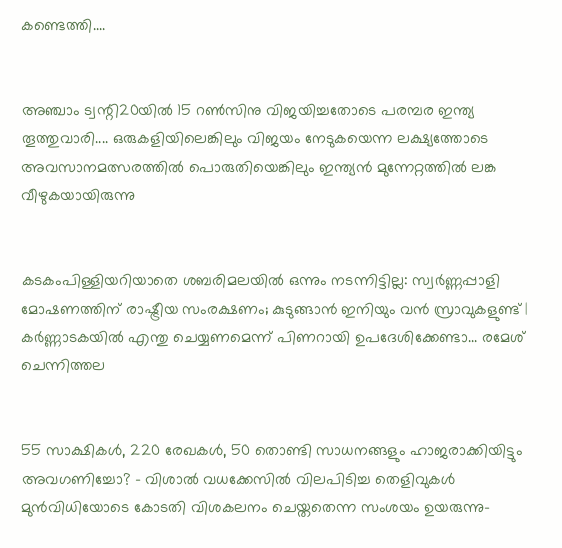കണ്ടെത്തി....


അഞ്ചാം ട്വന്റി20യില്‍ 15 റണ്‍സിനു വിജയിച്ചതോടെ പരമ്പര ഇന്ത്യ തൂത്തുവാരി.... ഒരുകളിയിലെങ്കിലും വിജയം നേടുകയെന്ന ലക്ഷ്യത്തോടെ അവസാനമത്സരത്തില്‍ പൊരുതിയെങ്കിലും ഇന്ത്യന്‍ മുന്നേറ്റത്തില്‍ ലങ്ക വീഴുകയായിരുന്നു


കടകംപിള്ളിയറിയാതെ ശബരിമലയില്‍ ഒന്നും നടന്നിട്ടില്ല: സ്വര്‍ണ്ണപ്പാളി മോഷണത്തിന്‌ രാഷ്ട്രീയ സംരക്ഷണം; കുടുങ്ങാന്‍ ഇനിയും വന്‍ സ്രാവുകളുണ്ട്‌ | കര്‍ണ്ണാടകയില്‍ എന്തു ചെയ്യണമെന്ന്‌ പിണറായി ഉപദേശിക്കേണ്ടാ... രമേശ്‌ ചെന്നിത്തല


55 സാക്ഷികൾ, 220 രേഖകൾ, 50 തൊണ്ടി സാധനങ്ങളും ഹാജരാക്കിയിട്ടും അവഗണിച്ചോ? – വിശാൽ വധക്കേസിൽ വിലപിടിച്ച തെളിവുകൾ മുൻവിധിയോടെ കോടതി വിശകലനം ചെയ്തതെന്ന സംശയം ഉയരുന്നു-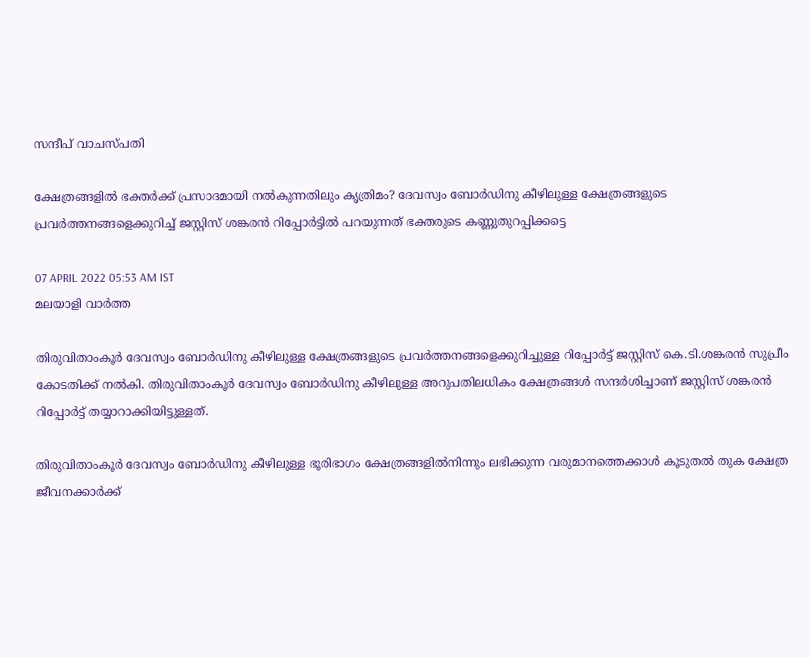സന്ദീപ് വാചസ്പതി

ക്ഷേത്രങ്ങളില്‍ ഭക്തര്‍ക്ക് പ്രസാദമായി നല്‍കുന്നതിലും കൃത്രിമം? ദേവസ്വം ബോര്‍ഡിനു കീഴിലുള്ള ക്ഷേത്രങ്ങളുടെ പ്രവര്‍ത്തനങ്ങളെക്കുറിച്ച് ജസ്റ്റിസ് ശങ്കരന്‍ റിപ്പോര്‍ട്ടില്‍ പറയുന്നത് ഭക്തരുടെ കണ്ണുതുറപ്പിക്കട്ടെ

07 APRIL 2022 05:53 AM IST
മലയാളി വാര്‍ത്ത

തിരുവിതാംകൂര്‍ ദേവസ്വം ബോര്‍ഡിനു കീഴിലുള്ള ക്ഷേത്രങ്ങളുടെ പ്രവര്‍ത്തനങ്ങളെക്കുറിച്ചുള്ള റിപ്പോര്‍ട്ട് ജസ്റ്റിസ് കെ.ടി.ശങ്കരന്‍ സുപ്രീം കോടതിക്ക് നല്‍കി. തിരുവിതാംകൂര്‍ ദേവസ്വം ബോര്‍ഡിനു കീഴിലുള്ള അറുപതിലധികം ക്ഷേത്രങ്ങള്‍ സന്ദര്‍ശിച്ചാണ് ജസ്റ്റിസ് ശങ്കരന്‍ റിപ്പോര്‍ട്ട് തയ്യാറാക്കിയിട്ടുള്ളത്.

തിരുവിതാംകൂര്‍ ദേവസ്വം ബോര്‍ഡിനു കീഴിലുള്ള ഭൂരിഭാഗം ക്ഷേത്രങ്ങളില്‍നിന്നും ലഭിക്കുന്ന വരുമാനത്തെക്കാള്‍ കൂടുതല്‍ തുക ക്ഷേത്ര ജീവനക്കാര്‍ക്ക്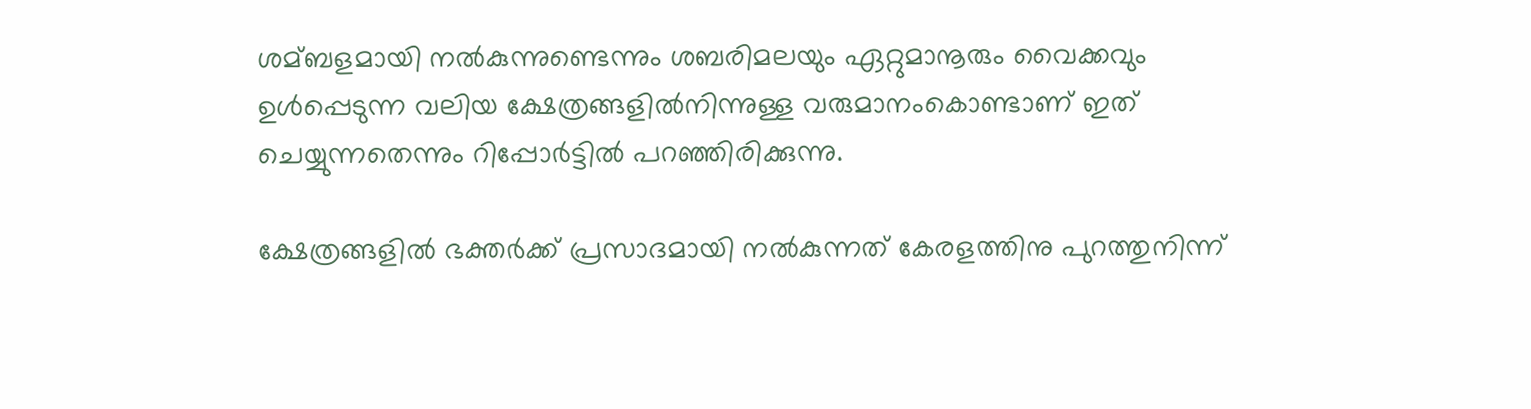ശമ്ബളമായി നല്‍കുന്നുണ്ടെന്നും ശബരിമലയും ഏറ്റുമാനൂരും വൈക്കവും ഉള്‍പ്പെടുന്ന വലിയ ക്ഷേത്രങ്ങളില്‍നിന്നുള്ള വരുമാനംകൊണ്ടാണ് ഇത് ചെയ്യുന്നതെന്നും റിപ്പോര്‍ട്ടില്‍ പറഞ്ഞിരിക്കുന്നു.

ക്ഷേത്രങ്ങളില്‍ ഭക്തര്‍ക്ക് പ്രസാദമായി നല്‍കുന്നത് കേരളത്തിനു പുറത്തുനിന്ന്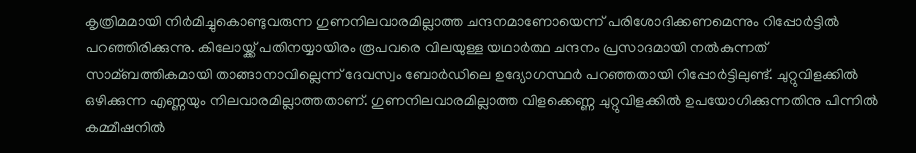കൃത്രിമമായി നിര്‍മിച്ചുകൊണ്ടുവരുന്ന ഗുണനിലവാരമില്ലാത്ത ചന്ദനമാണോയെന്ന് പരിശോദിക്കണമെന്നും റിപ്പോര്‍ട്ടില്‍ പറഞ്ഞിരിക്കുന്നു. കിലോയ്ക്ക് പതിനയ്യായിരം രൂപവരെ വിലയുള്ള യഥാര്‍ത്ഥ ചന്ദനം പ്രസാദമായി നല്‍കുന്നത് സാമ്ബത്തികമായി താങ്ങാനാവില്ലെന്ന് ദേവസ്വം ബോര്‍ഡിലെ ഉദ്യോഗസ്ഥര്‍ പറഞ്ഞതായി റിപ്പോര്‍ട്ടിലുണ്ട്. ചുറ്റുവിളക്കില്‍ ഒഴിക്കുന്ന എണ്ണയും നിലവാരമില്ലാത്തതാണ്. ഗുണനിലവാരമില്ലാത്ത വിളക്കെണ്ണ ചുറ്റുവിളക്കില്‍ ഉപയോഗിക്കുന്നതിനു പിന്നില്‍ കമ്മീഷനില്‍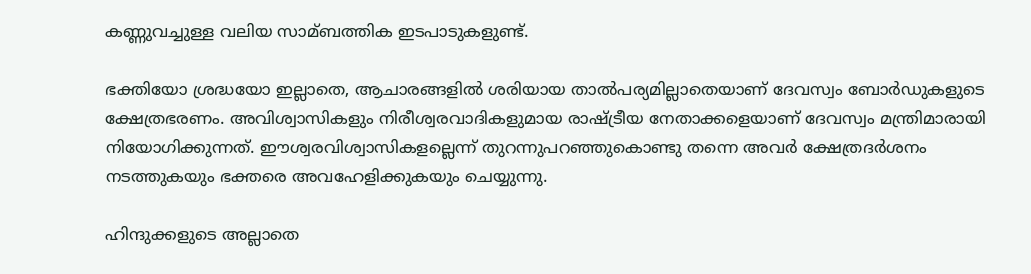കണ്ണുവച്ചുള്ള വലിയ സാമ്ബത്തിക ഇടപാടുകളുണ്ട്.

ഭക്തിയോ ശ്രദ്ധയോ ഇല്ലാതെ, ആചാരങ്ങളില്‍ ശരിയായ താല്‍പര്യമില്ലാതെയാണ് ദേവസ്വം ബോര്‍ഡുകളുടെ ക്ഷേത്രഭരണം. അവിശ്വാസികളും നിരീശ്വരവാദികളുമായ രാഷ്ട്രീയ നേതാക്കളെയാണ് ദേവസ്വം മന്ത്രിമാരായി നിയോഗിക്കുന്നത്. ഈശ്വരവിശ്വാസികളല്ലെന്ന് തുറന്നുപറഞ്ഞുകൊണ്ടു തന്നെ അവര്‍ ക്ഷേത്രദര്‍ശനം നടത്തുകയും ഭക്തരെ അവഹേളിക്കുകയും ചെയ്യുന്നു.

ഹിന്ദുക്കളുടെ അല്ലാതെ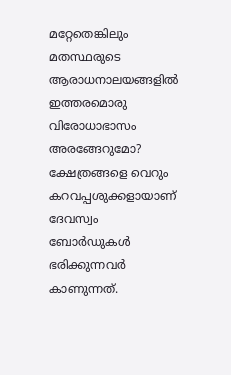മറ്റേതെങ്കിലും മതസ്ഥരുടെ ആരാധനാലയങ്ങളില്‍ ഇത്തരമൊരു വിരോധാഭാസം അരങ്ങേറുമോ? ക്ഷേത്രങ്ങളെ വെറും കറവപ്പശുക്കളായാണ് ദേവസ്വം ബോര്‍ഡുകള്‍ ഭരിക്കുന്നവര്‍ കാണുന്നത്.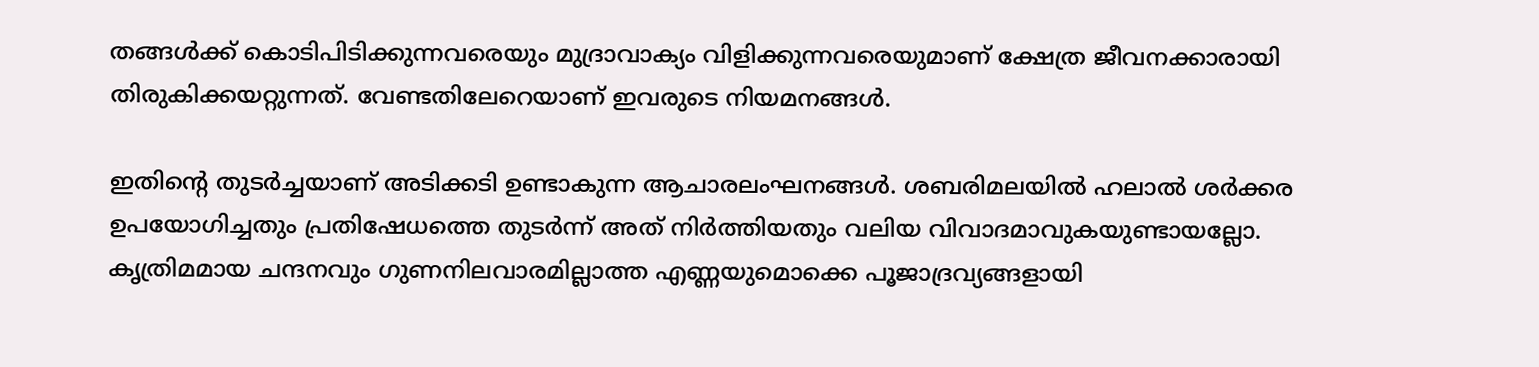തങ്ങള്‍ക്ക് കൊടിപിടിക്കുന്നവരെയും മുദ്രാവാക്യം വിളിക്കുന്നവരെയുമാണ് ക്ഷേത്ര ജീവനക്കാരായി തിരുകിക്കയറ്റുന്നത്. വേണ്ടതിലേറെയാണ് ഇവരുടെ നിയമനങ്ങള്‍.

ഇതിന്റെ തുടര്‍ച്ചയാണ് അടിക്കടി ഉണ്ടാകുന്ന ആചാരലംഘനങ്ങള്‍. ശബരിമലയില്‍ ഹലാല്‍ ശര്‍ക്കര ഉപയോഗിച്ചതും പ്രതിഷേധത്തെ തുടര്‍ന്ന് അത് നിര്‍ത്തിയതും വലിയ വിവാദമാവുകയുണ്ടായല്ലോ. കൃത്രിമമായ ചന്ദനവും ഗുണനിലവാരമില്ലാത്ത എണ്ണയുമൊക്കെ പൂജാദ്രവ്യങ്ങളായി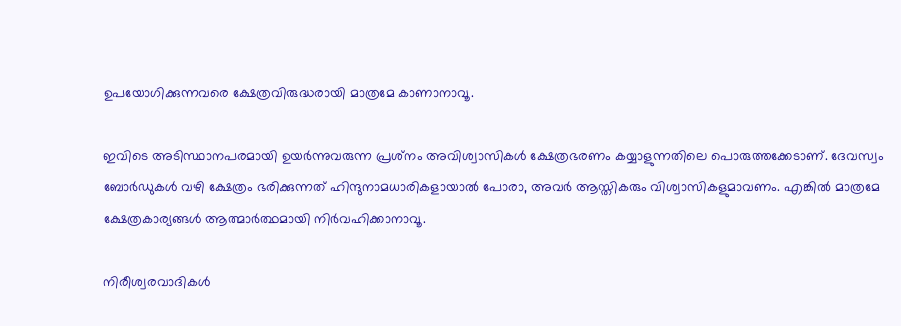ഉപയോഗിക്കുന്നവരെ ക്ഷേത്രവിരുദ്ധരായി മാത്രമേ കാണാനാവൂ.

ഇവിടെ അടിസ്ഥാനപരമായി ഉയര്‍ന്നുവരുന്ന പ്രശ്‌നം അവിശ്വാസികള്‍ ക്ഷേത്രഭരണം കയ്യാളുന്നതിലെ പൊരുത്തക്കേടാണ്. ദേവസ്വം ബോര്‍ഡുകള്‍ വഴി ക്ഷേത്രം ഭരിക്കുന്നത് ഹിന്ദുനാമധാരികളായാല്‍ പോരാ, അവര്‍ ആസ്തികരും വിശ്വാസികളുമാവണം. എങ്കില്‍ മാത്രമേ ക്ഷേത്രകാര്യങ്ങള്‍ ആത്മാര്‍ത്ഥമായി നിര്‍വഹിക്കാനാവൂ.

നിരീശ്വരവാദികള്‍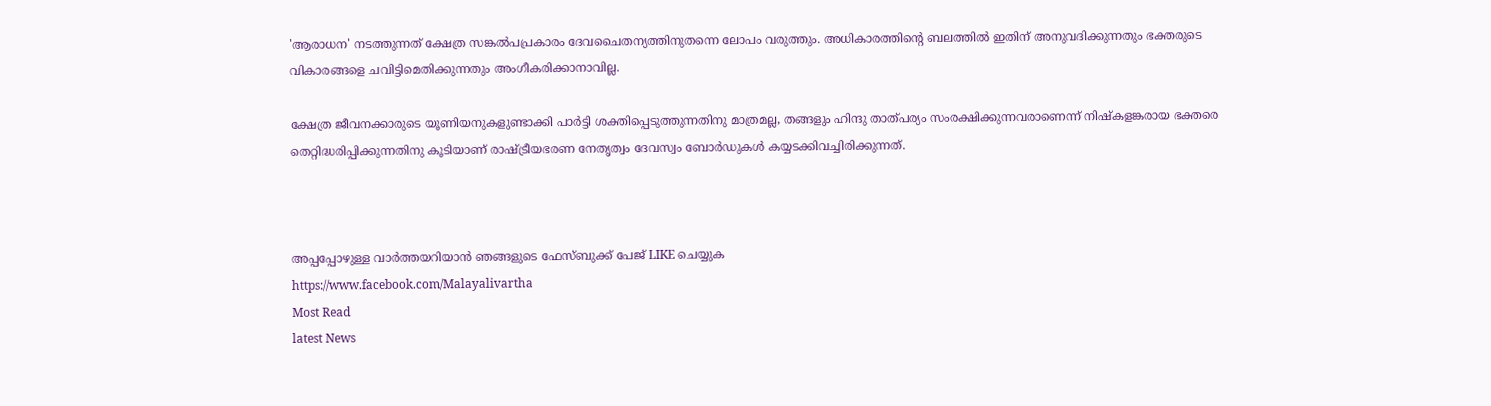'ആരാധന' നടത്തുന്നത് ക്ഷേത്ര സങ്കല്‍പപ്രകാരം ദേവചൈതന്യത്തിനുതന്നെ ലോപം വരുത്തും. അധികാരത്തിന്റെ ബലത്തില്‍ ഇതിന് അനുവദിക്കുന്നതും ഭക്തരുടെ വികാരങ്ങളെ ചവിട്ടിമെതിക്കുന്നതും അംഗീകരിക്കാനാവില്ല.

ക്ഷേത്ര ജീവനക്കാരുടെ യൂണിയനുകളുണ്ടാക്കി പാര്‍ട്ടി ശക്തിപ്പെടുത്തുന്നതിനു മാത്രമല്ല, തങ്ങളും ഹിന്ദു താത്പര്യം സംരക്ഷിക്കുന്നവരാണെന്ന് നിഷ്‌കളങ്കരായ ഭക്തരെ തെറ്റിദ്ധരിപ്പിക്കുന്നതിനു കൂടിയാണ് രാഷ്ട്രീയഭരണ നേതൃത്വം ദേവസ്വം ബോര്‍ഡുകള്‍ കയ്യടക്കിവച്ചിരിക്കുന്നത്.



അപ്പപ്പോഴുള്ള വാര്‍ത്തയറിയാന്‍ ഞങ്ങളുടെ ഫേസ്‌ബുക്ക്‌ പേജ് LIKE ചെയ്യുക
https://www.facebook.com/Malayalivartha
Most Read
latest News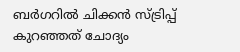ബര്‍ഗറില്‍ ചിക്കന്‍ സ്ട്രിപ്പ് കുറഞ്ഞത് ചോദ്യം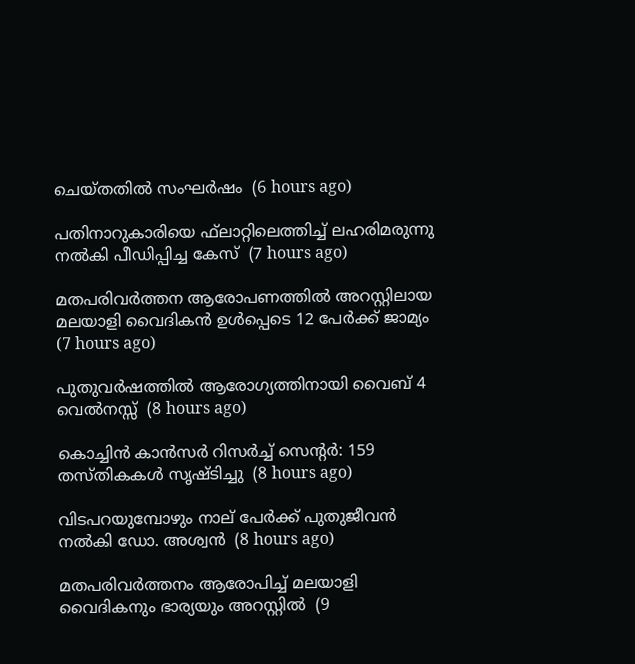ചെയ്തതില്‍ സംഘര്‍ഷം  (6 hours ago)

പതിനാറുകാരിയെ ഫ്‌ലാറ്റിലെത്തിച്ച് ലഹരിമരുന്നു നല്‍കി പീഡിപ്പിച്ച കേസ്  (7 hours ago)

മതപരിവര്‍ത്തന ആരോപണത്തില്‍ അറസ്റ്റിലായ മലയാളി വൈദികന്‍ ഉള്‍പ്പെടെ 12 പേര്‍ക്ക് ജാമ്യം  (7 hours ago)

പുതുവര്‍ഷത്തില്‍ ആരോഗ്യത്തിനായി വൈബ് 4 വെല്‍നസ്സ്  (8 hours ago)

കൊച്ചിന്‍ കാന്‍സര്‍ റിസര്‍ച്ച് സെന്റര്‍: 159 തസ്തികകള്‍ സൃഷ്ടിച്ചു  (8 hours ago)

വിടപറയുമ്പോഴും നാല് പേര്‍ക്ക് പുതുജീവന്‍ നല്‍കി ഡോ. അശ്വന്‍  (8 hours ago)

മതപരിവര്‍ത്തനം ആരോപിച്ച് മലയാളി വൈദികനും ഭാര്യയും അറസ്റ്റില്‍  (9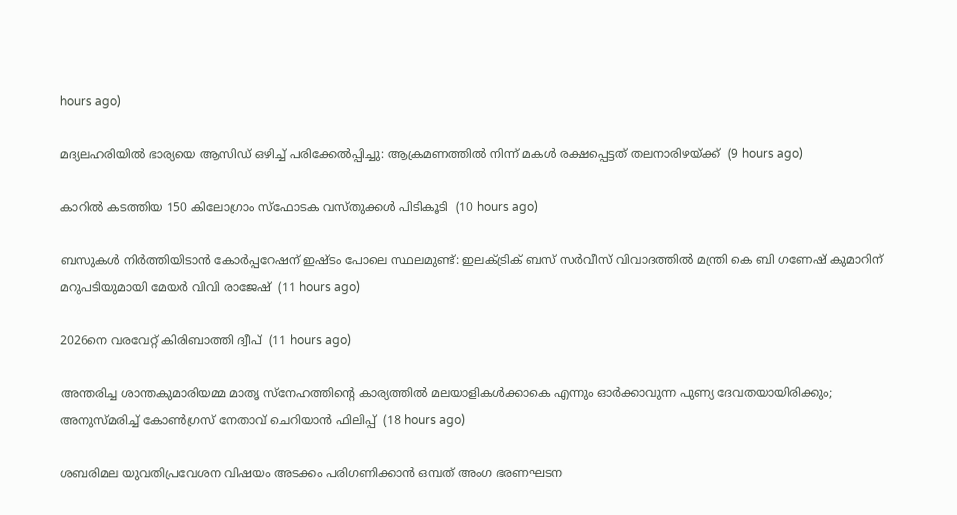hours ago)

മദ്യലഹരിയില്‍ ഭാര്യയെ ആസിഡ് ഒഴിച്ച് പരിക്കേല്‍പ്പിച്ചു: ആക്രമണത്തില്‍ നിന്ന് മകള്‍ രക്ഷപ്പെട്ടത് തലനാരിഴയ്ക്ക്  (9 hours ago)

കാറില്‍ കടത്തിയ 150 കിലോഗ്രാം സ്‌ഫോടക വസ്തുക്കള്‍ പിടികൂടി  (10 hours ago)

ബസുകള്‍ നിര്‍ത്തിയിടാന്‍ കോര്‍പ്പറേഷന് ഇഷ്ടം പോലെ സ്ഥലമുണ്ട്: ഇലക്ട്രിക് ബസ് സര്‍വീസ് വിവാദത്തില്‍ മന്ത്രി കെ ബി ഗണേഷ് കുമാറിന് മറുപടിയുമായി മേയര്‍ വിവി രാജേഷ്  (11 hours ago)

2026നെ വരവേറ്റ് കിരിബാത്തി ദ്വീപ്  (11 hours ago)

അന്തരിച്ച ശാന്തകുമാരിയമ്മ മാതൃ സ്നേഹത്തിൻ്റെ കാര്യത്തിൽ മലയാളികൾക്കാകെ എന്നും ഓർക്കാവുന്ന പുണ്യ ദേവതയായിരിക്കും; അനുസ്മരിച്ച് കോൺഗ്രസ് നേതാവ് ചെറിയാൻ ഫിലിപ്പ്  (18 hours ago)

ശബരിമല യുവതിപ്രവേശന വിഷയം അടക്കം പരിഗണിക്കാൻ ഒമ്പത് അംഗ ഭരണഘടന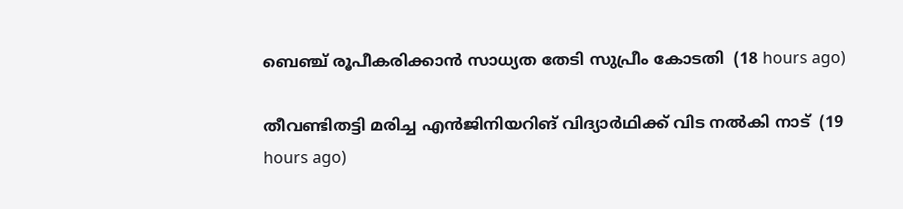ബെഞ്ച് രൂപീകരിക്കാൻ സാധ്യത തേടി സുപ്രീം കോടതി  (18 hours ago)

തീവണ്ടിതട്ടി മരിച്ച എൻജിനിയറിങ് വിദ്യാർഥിക്ക് വിട നൽകി നാട്  (19 hours ago)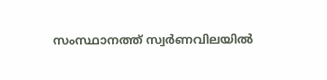സംസ്ഥാനത്ത് സ്വർണവിലയിൽ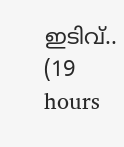ഇടിവ്..  (19 hours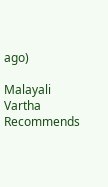ago)

Malayali Vartha Recommends